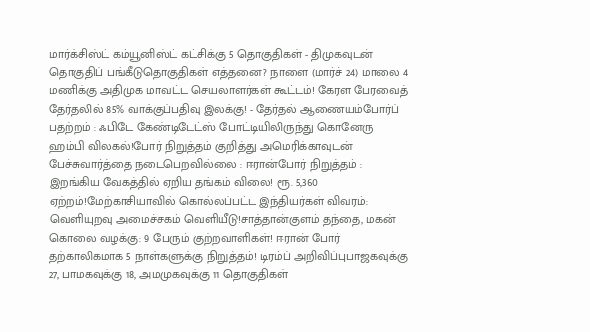மார்க்சிஸ்ட் கம்யூனிஸ்ட் கட்சிக்கு 5 தொகுதிகள் - திமுகவுடன் தொகுதிப் பங்கீடுதொகுதிகள் எத்தனை? நாளை (மார்ச் 24) மாலை 4 மணிக்கு அதிமுக மாவட்ட செயலாளர்கள் கூட்டம்! கேரள பேரவைத் தேர்தலில் 85% வாக்குப்பதிவு இலக்கு! - தேர்தல் ஆணையம்போர்ப் பதற்றம் : ஃபிடே கேண்டிடேட்ஸ் போட்டியிலிருந்து கொனேரு ஹம்பி விலகல்!போர் நிறுத்தம் குறித்து அமெரிக்காவுடன் பேச்சுவார்த்தை நடைபெறவில்லை : ஈரான்போர் நிறுத்தம் : இறங்கிய வேகத்தில் ஏறிய தங்கம் விலை! ரூ. 5,360 ஏற்றம்!மேற்காசியாவில் கொல்லப்பட்ட இந்தியர்கள் விவரம்: வெளியுறவு அமைச்சகம் வெளியீடு!சாத்தான்குளம் தந்தை, மகன் கொலை வழக்கு: 9 பேரும் குற்றவாளிகள்! ஈரான் போர் தற்காலிகமாக 5 நாள்களுக்கு நிறுத்தம்! டிரம்ப் அறிவிப்புபாஜகவுக்கு 27, பாமகவுக்கு 18, அமமுகவுக்கு 11 தொகுதிகள்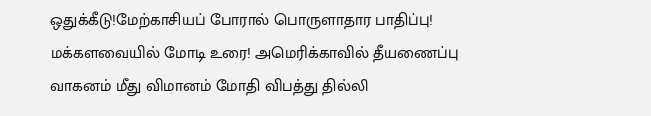ஒதுக்கீடு!மேற்காசியப் போரால் பொருளாதார பாதிப்பு! மக்களவையில் மோடி உரை! அமெரிக்காவில் தீயணைப்பு வாகனம் மீது விமானம் மோதி விபத்து தில்லி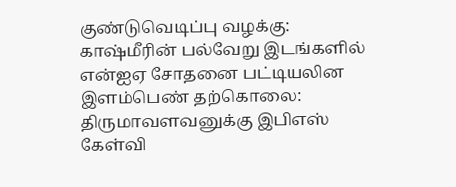குண்டுவெடிப்பு வழக்கு: காஷ்மீரின் பல்வேறு இடங்களில் என்ஐஏ சோதனை பட்டியலின இளம்பெண் தற்கொலை: திருமாவளவனுக்கு இபிஎஸ் கேள்வி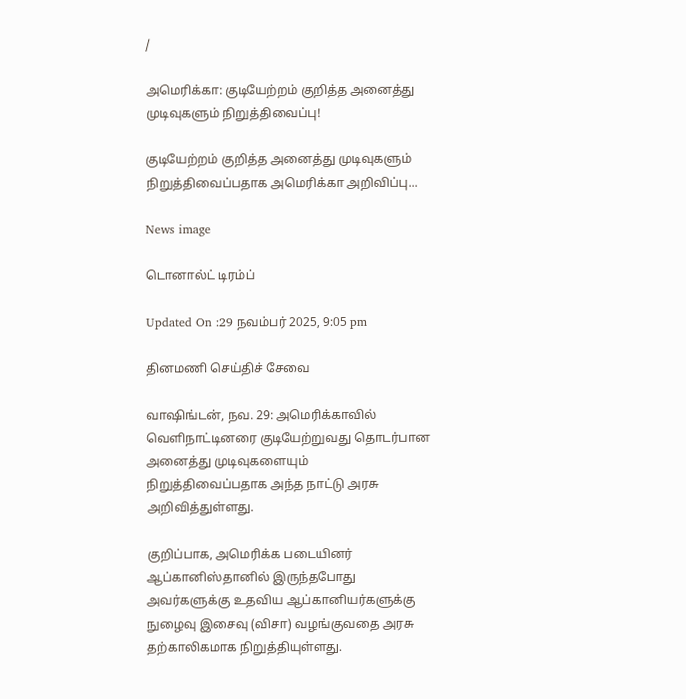/

அமெரிக்கா: குடியேற்றம் குறித்த அனைத்து முடிவுகளும் நிறுத்திவைப்பு!

குடியேற்றம் குறித்த அனைத்து முடிவுகளும் நிறுத்திவைப்பதாக அமெரிக்கா அறிவிப்பு...

News image

டொனால்ட் டிரம்ப்

Updated On :29 நவம்பர் 2025, 9:05 pm

தினமணி செய்திச் சேவை

வாஷிங்டன், நவ. 29: அமெரிக்காவில் வெளிநாட்டினரை குடியேற்றுவது தொடர்பான அனைத்து முடிவுகளையும் நிறுத்திவைப்பதாக அந்த நாட்டு அரசு அறிவித்துள்ளது.

குறிப்பாக, அமெரிக்க படையினர் ஆப்கானிஸ்தானில் இருந்தபோது அவர்களுக்கு உதவிய ஆப்கானியர்களுக்கு நுழைவு இசைவு (விசா) வழங்குவதை அரசு தற்காலிகமாக நிறுத்தியுள்ளது.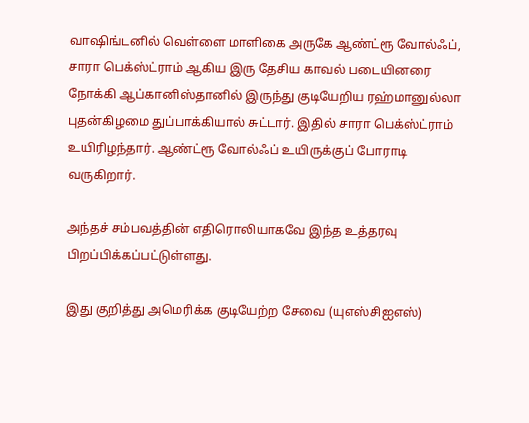வாஷிங்டனில் வெள்ளை மாளிகை அருகே ஆண்ட்ரூ வோல்ஃப், சாரா பெக்ஸ்ட்ராம் ஆகிய இரு தேசிய காவல் படையினரை நோக்கி ஆப்கானிஸ்தானில் இருந்து குடியேறிய ரஹ்மானுல்லா புதன்கிழமை துப்பாக்கியால் சுட்டார். இதில் சாரா பெக்ஸ்ட்ராம் உயிரிழந்தார். ஆண்ட்ரூ வோல்ஃப் உயிருக்குப் போராடி வருகிறார்.

அந்தச் சம்பவத்தின் எதிரொலியாகவே இந்த உத்தரவு பிறப்பிக்கப்பட்டுள்ளது.

இது குறித்து அமெரிக்க குடியேற்ற சேவை (யுஎஸ்சிஐஎஸ்)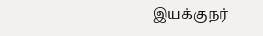இயக்குநர்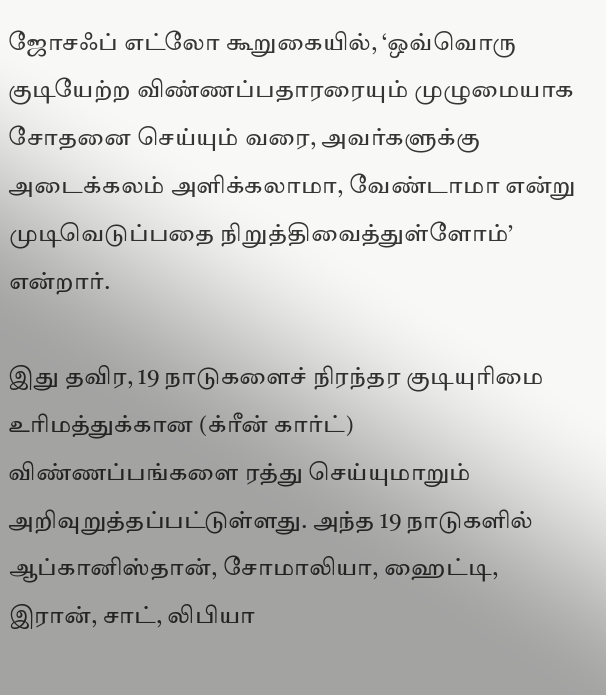ஜோசஃப் எட்லோ கூறுகையில், ‘ஒவ்வொரு குடியேற்ற விண்ணப்பதாரரையும் முழுமையாக சோதனை செய்யும் வரை, அவர்களுக்கு அடைக்கலம் அளிக்கலாமா, வேண்டாமா என்று முடிவெடுப்பதை நிறுத்திவைத்துள்ளோம்’ என்றார்.

இது தவிர, 19 நாடுகளைச் நிரந்தர குடியுரிமை உரிமத்துக்கான (க்ரீன் கார்ட்) விண்ணப்பங்களை ரத்து செய்யுமாறும் அறிவுறுத்தப்பட்டுள்ளது. அந்த 19 நாடுகளில் ஆப்கானிஸ்தான், சோமாலியா, ஹைட்டி, இரான், சாட், லிபியா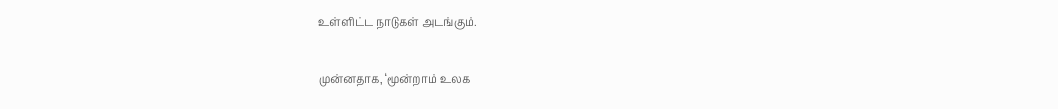உள்ளிட்ட நாடுகள் அடங்கும்.

முன்னதாக, ‘மூன்றாம் உலக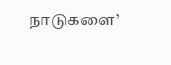நாடுகளை’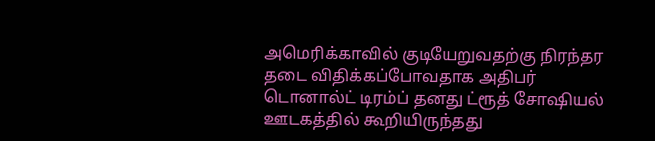அமெரிக்காவில் குடியேறுவதற்கு நிரந்தர தடை விதிக்கப்போவதாக அதிபர் டொனால்ட் டிரம்ப் தனது ட்ரூத் சோஷியல் ஊடகத்தில் கூறியிருந்தது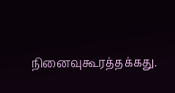நினைவுகூரத்தக்கது.